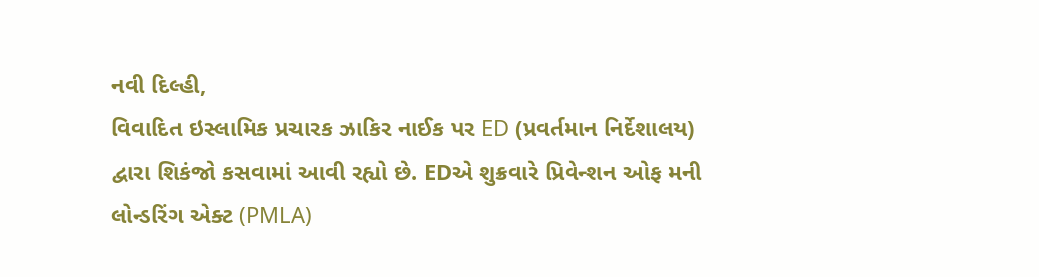નવી દિલ્હી,
વિવાદિત ઇસ્લામિક પ્રચારક ઝાકિર નાઈક પર ED (પ્રવર્તમાન નિર્દેશાલય) દ્વારા શિકંજો કસવામાં આવી રહ્યો છે. EDએ શુક્રવારે પ્રિવેન્શન ઓફ મની લોન્ડરિંગ એક્ટ (PMLA)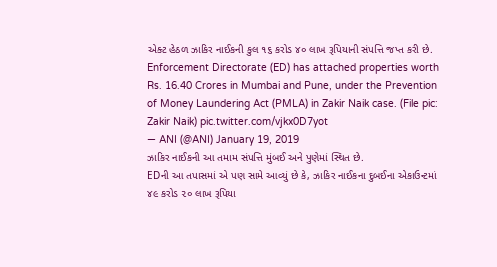એક્ટ હેઠળ ઝાકિર નાઈકની કુલ ૧૬ કરોડ ૪૦ લાખ રૂપિયાની સંપત્તિ જપ્ત કરી છે.
Enforcement Directorate (ED) has attached properties worth Rs. 16.40 Crores in Mumbai and Pune, under the Prevention of Money Laundering Act (PMLA) in Zakir Naik case. (File pic: Zakir Naik) pic.twitter.com/vjkx0D7yot
— ANI (@ANI) January 19, 2019
ઝાકિર નાઈકની આ તમામ સંપત્તિ મુંબઈ અને પુણેમાં સ્થિત છે.
EDની આ તપાસમાં એ પણ સામે આવ્યું છે કે, ઝાકિર નાઈકના દુબઈના એકાઉન્ટમાં ૪૯ કરોડ ૨૦ લાખ રૂપિયા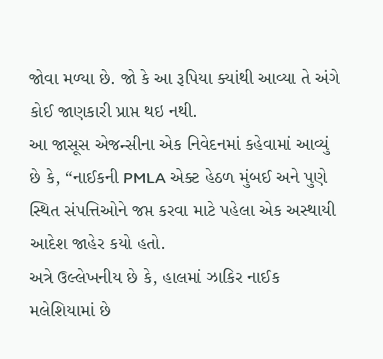જોવા મળ્યા છે. જો કે આ રૂપિયા ક્યાંથી આવ્યા તે અંગે કોઈ જાણકારી પ્રાપ્ત થઇ નથી.
આ જાસૂસ એજન્સીના એક નિવેદનમાં કહેવામાં આવ્યું છે કે, “નાઈકની PMLA એક્ટ હેઠળ મુંબઈ અને પુણે સ્થિત સંપત્તિઓને જપ્ત કરવા માટે પહેલા એક અસ્થાયી આદેશ જાહેર કયો હતો.
અત્રે ઉલ્લેખનીય છે કે, હાલમાં ઝાકિર નાઈક મલેશિયામાં છે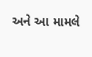અને આ મામલે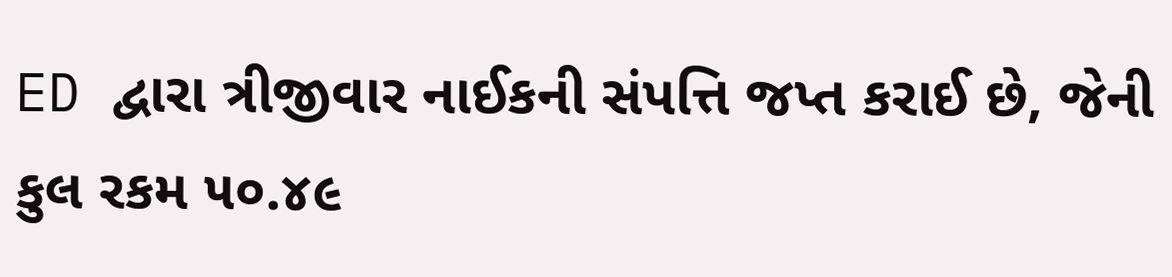ED દ્વારા ત્રીજીવાર નાઈકની સંપત્તિ જપ્ત કરાઈ છે, જેની કુલ રકમ ૫૦.૪૯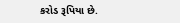કરોડ રૂપિયા છે.